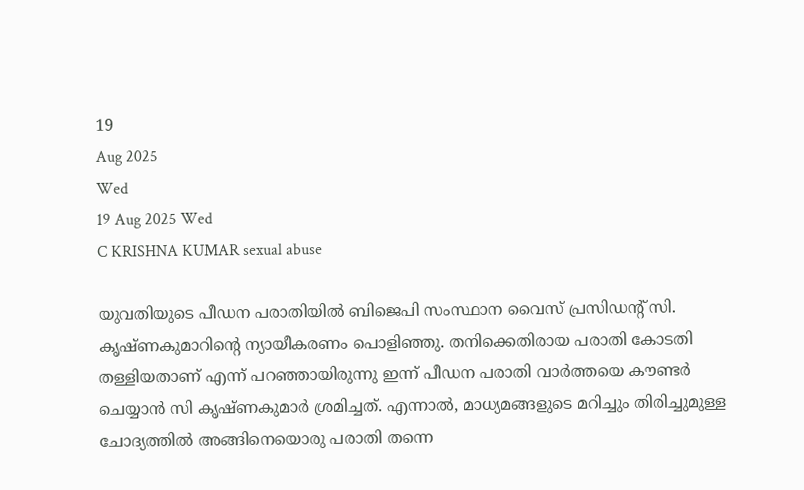19
Aug 2025
Wed
19 Aug 2025 Wed
C KRISHNA KUMAR sexual abuse

യുവതിയുടെ പീഡന പരാതിയില്‍ ബിജെപി സംസ്ഥാന വൈസ് പ്രസിഡന്റ് സി. കൃഷ്ണകുമാറിന്റെ ന്യായീകരണം പൊളിഞ്ഞു. തനിക്കെതിരായ പരാതി കോടതി തള്ളിയതാണ് എന്ന് പറഞ്ഞായിരുന്നു ഇന്ന് പീഡന പരാതി വാര്‍ത്തയെ കൗണ്ടര്‍ ചെയ്യാന്‍ സി കൃഷ്ണകുമാര്‍ ശ്രമിച്ചത്. എന്നാല്‍, മാധ്യമങ്ങളുടെ മറിച്ചും തിരിച്ചുമുള്ള ചോദ്യത്തില്‍ അങ്ങിനെയൊരു പരാതി തന്നെ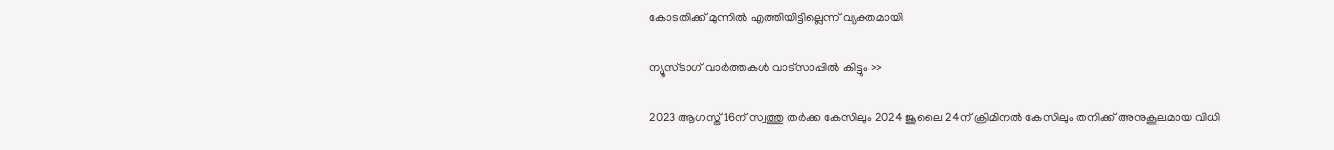കോടതിക്ക് മുന്നില്‍ എത്തിയിട്ടില്ലെന്ന് വ്യക്തമായി

ന്യൂസ്ടാഗ് വാര്‍ത്തകള്‍ വാട്‌സാപ്പില്‍ കിട്ടും >>

2023 ആഗസ്ത് 16ന് സ്വത്തു തര്‍ക്ക കേസിലും 2024 ജൂലൈ 24ന് ക്രിമിനല്‍ കേസിലും തനിക്ക് അനുകൂലമായ വിധി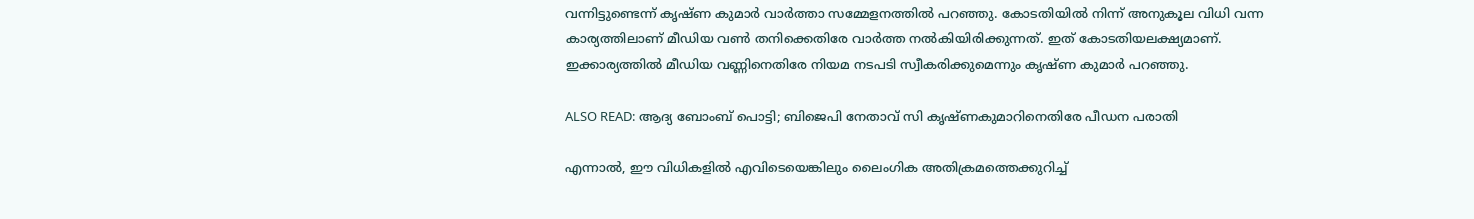വന്നിട്ടുണ്ടെന്ന് കൃഷ്ണ കുമാര്‍ വാര്‍ത്താ സമ്മേളനത്തില്‍ പറഞ്ഞു. കോടതിയില്‍ നിന്ന് അനുകൂല വിധി വന്ന കാര്യത്തിലാണ് മീഡിയ വണ്‍ തനിക്കെതിരേ വാര്‍ത്ത നല്‍കിയിരിക്കുന്നത്. ഇത് കോടതിയലക്ഷ്യമാണ്. ഇക്കാര്യത്തില്‍ മീഡിയ വണ്ണിനെതിരേ നിയമ നടപടി സ്വീകരിക്കുമെന്നും കൃഷ്ണ കുമാര്‍ പറഞ്ഞു.

ALSO READ: ആദ്യ ബോംബ് പൊട്ടി; ബിജെപി നേതാവ് സി കൃഷ്ണകുമാറിനെതിരേ പീഡന പരാതി

എന്നാല്‍, ഈ വിധികളില്‍ എവിടെയെങ്കിലും ലൈംഗിക അതിക്രമത്തെക്കുറിച്ച്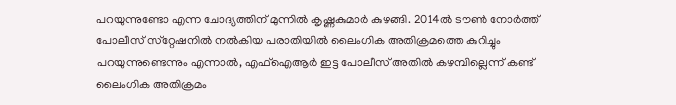പറയുന്നുണ്ടോ എന്ന ചോദ്യത്തിന് മുന്നില്‍ കൃഷ്ണകുമാര്‍ കുഴങ്ങി. 2014ല്‍ ടൗണ്‍ നോര്‍ത്ത് പോലീസ് സ്‌റ്റേഷനില്‍ നല്‍കിയ പരാതിയില്‍ ലൈംഗിക അതിക്രമത്തെ കുറിച്ചും പറയുന്നുണ്ടെന്നും എന്നാല്‍, എഫ്‌ഐആര്‍ ഇട്ട പോലീസ് അതില്‍ കഴമ്പില്ലെന്ന് കണ്ട് ലൈംഗിക അതിക്രമം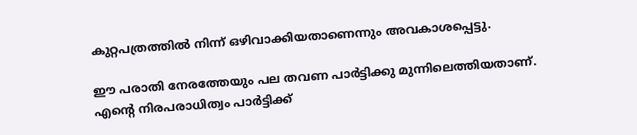കുറ്റപത്രത്തില്‍ നിന്ന് ഒഴിവാക്കിയതാണെന്നും അവകാശപ്പെട്ടു.

ഈ പരാതി നേരത്തേയും പല തവണ പാര്‍ട്ടിക്കു മുന്നിലെത്തിയതാണ്. എന്റെ നിരപരാധിത്വം പാര്‍ട്ടിക്ക്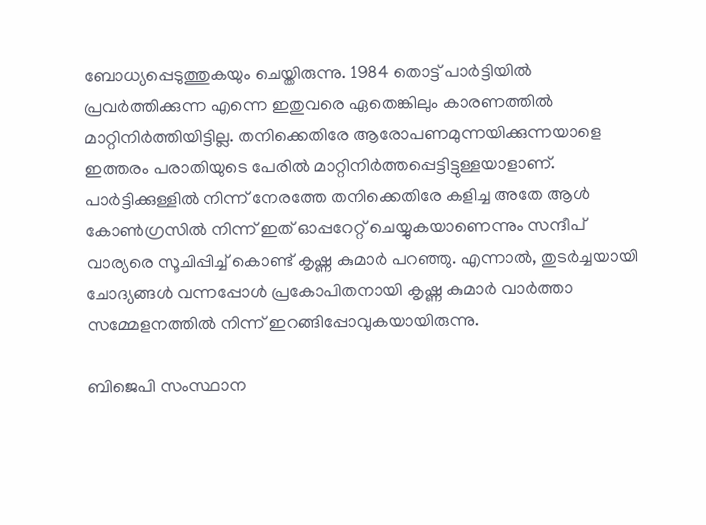ബോധ്യപ്പെടുത്തുകയും ചെയ്തിരുന്നു. 1984 തൊട്ട് പാര്‍ട്ടിയില്‍ പ്രവര്‍ത്തിക്കുന്ന എന്നെ ഇതുവരെ ഏതെങ്കിലും കാരണത്തില്‍ മാറ്റിനിര്‍ത്തിയിട്ടില്ല. തനിക്കെതിരേ ആരോപണമുന്നയിക്കുന്നയാളെ ഇത്തരം പരാതിയുടെ പേരില്‍ മാറ്റിനിര്‍ത്തപ്പെട്ടിട്ടുള്ളയാളാണ്. പാര്‍ട്ടിക്കുള്ളില്‍ നിന്ന് നേരത്തേ തനിക്കെതിരേ കളിച്ച അതേ ആള്‍ കോണ്‍ഗ്രസില്‍ നിന്ന് ഇത് ഓപ്പറേറ്റ് ചെയ്യുകയാണെന്നും സന്ദീപ് വാര്യരെ സൂചിപ്പിച്ച് കൊണ്ട് കൃഷ്ണ കുമാര്‍ പറഞ്ഞു. എന്നാല്‍, തുടര്‍ച്ചയായി ചോദ്യങ്ങള്‍ വന്നപ്പോള്‍ പ്രകോപിതനായി കൃഷ്ണ കുമാര്‍ വാര്‍ത്താ സമ്മേളനത്തില്‍ നിന്ന് ഇറങ്ങിപ്പോവുകയായിരുന്നു.

ബിജെപി സംസ്ഥാന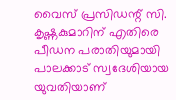വൈസ് പ്രസിഡന്റ് സി. കൃഷ്ണകുമാറിന് എതിരെ പീഡന പരാതിയുമായി പാലക്കാട് സ്വദേശിയായ യുവതിയാണ്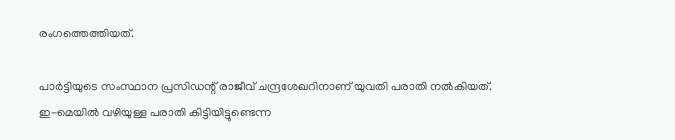രംഗത്തെത്തിയത്.

പാര്‍ട്ടിയുടെ സംസ്ഥാന പ്രസിഡന്റ് രാജീവ് ചന്ദ്രശേഖറിനാണ് യുവതി പരാതി നല്‍കിയത്. ഇ-മെയില്‍ വഴിയുള്ള പരാതി കിട്ടിയിട്ടുണ്ടെന്ന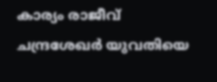കാര്യം രാജീവ് ചന്ദ്രശേഖര്‍ യുവതിയെ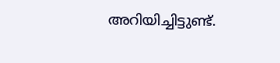അറിയിച്ചിട്ടുണ്ട്.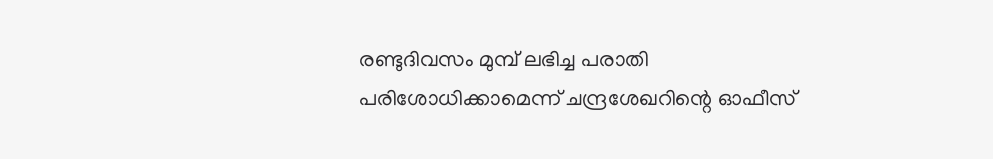രണ്ടുദിവസം മുമ്പ് ലഭിച്ച പരാതി പരിശോധിക്കാമെന്ന് ചന്ദ്രശേഖറിന്റെ ഓഫീസ്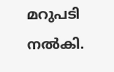മറുപടി നല്‍കി.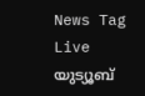News Tag Live യുട്യൂബ്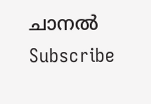ചാനല്‍ Subscribe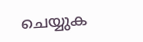ചെയ്യുക